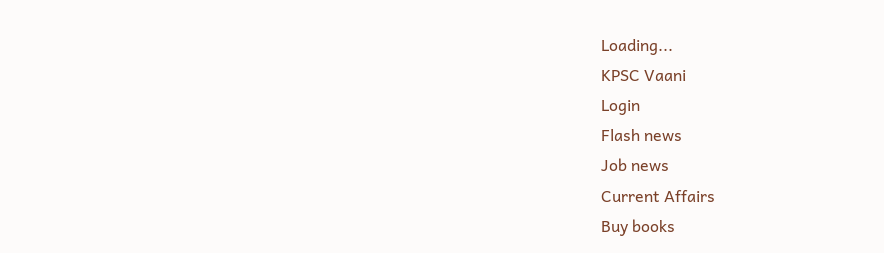Loading...
KPSC Vaani
Login
Flash news
Job news
Current Affairs
Buy books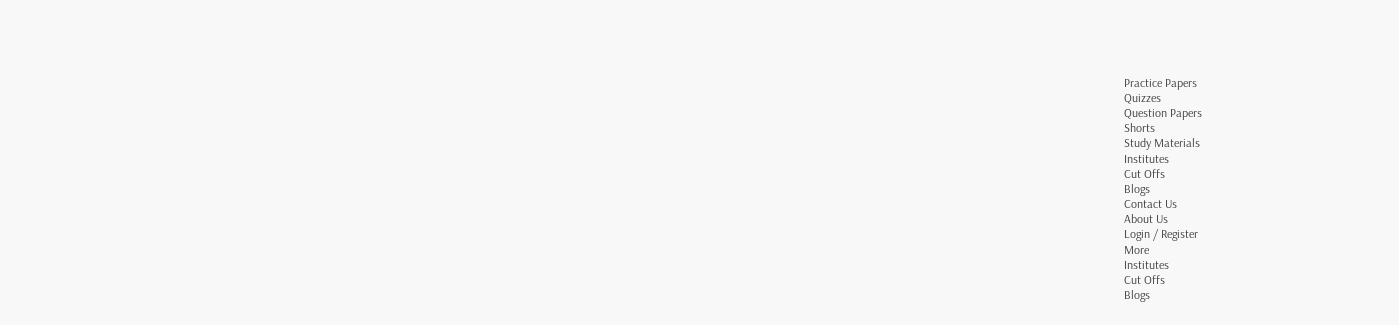Practice Papers
Quizzes
Question Papers
Shorts
Study Materials
Institutes
Cut Offs
Blogs
Contact Us
About Us
Login / Register
More
Institutes
Cut Offs
Blogs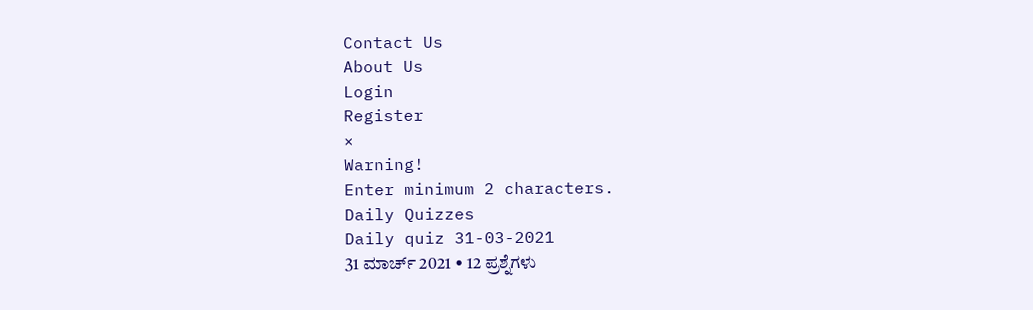Contact Us
About Us
Login
Register
×
Warning!
Enter minimum 2 characters.
Daily Quizzes
Daily quiz 31-03-2021
31 ಮಾರ್ಚ್ 2021 • 12 ಪ್ರಶ್ನೆಗಳು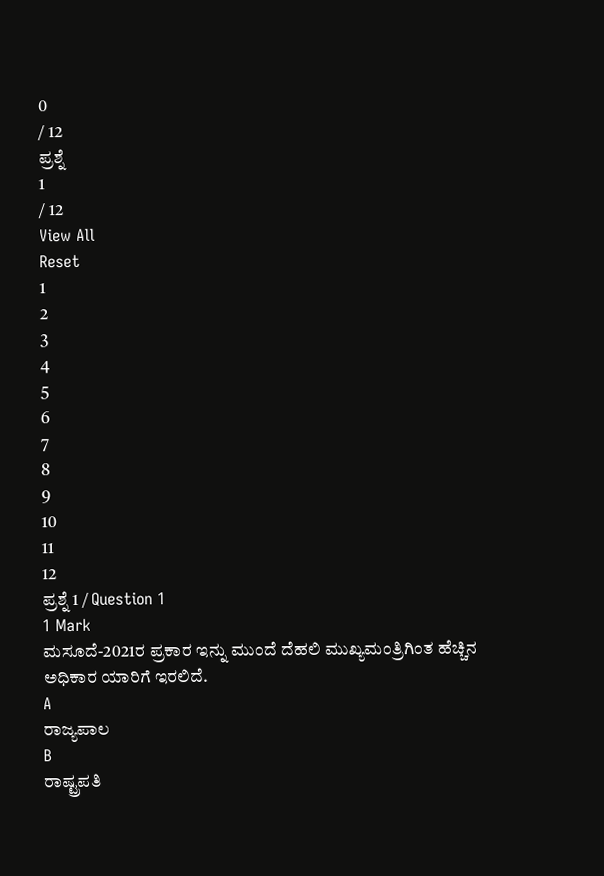0
/ 12
ಪ್ರಶ್ನೆ
1
/ 12
View All
Reset
1
2
3
4
5
6
7
8
9
10
11
12
ಪ್ರಶ್ನೆ 1 / Question 1
1 Mark
ಮಸೂದೆ-2021ರ ಪ್ರಕಾರ ಇನ್ನು ಮುಂದೆ ದೆಹಲಿ ಮುಖ್ಯಮಂತ್ರಿಗಿಂತ ಹೆಚ್ಚಿನ ಅಧಿಕಾರ ಯಾರಿಗೆ ಇರಲಿದೆ.
A
ರಾಜ್ಯಪಾಲ
B
ರಾಷ್ಟ್ರಪತಿ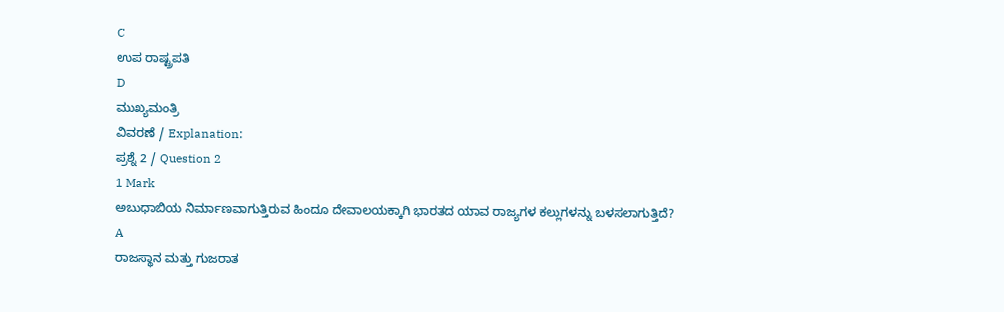C
ಉಪ ರಾಷ್ಟ್ರಪತಿ
D
ಮುಖ್ಯಮಂತ್ರಿ
ವಿವರಣೆ / Explanation:
ಪ್ರಶ್ನೆ 2 / Question 2
1 Mark
ಅಬುಧಾಬಿಯ ನಿರ್ಮಾಣವಾಗುತ್ತಿರುವ ಹಿಂದೂ ದೇವಾಲಯಕ್ಕಾಗಿ ಭಾರತದ ಯಾವ ರಾಜ್ಯಗಳ ಕಲ್ಲುಗಳನ್ನು ಬಳಸಲಾಗುತ್ತಿದೆ?
A
ರಾಜಸ್ಥಾನ ಮತ್ತು ಗುಜರಾತ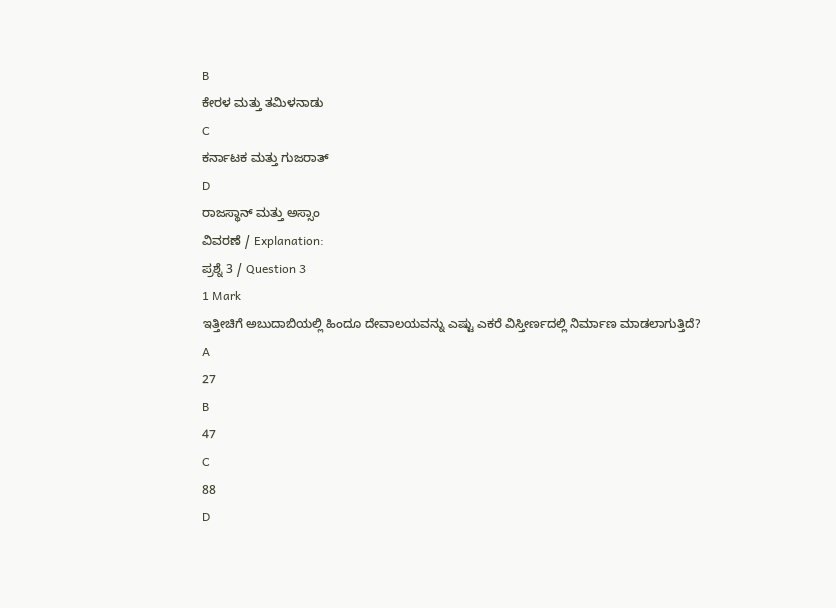B
ಕೇರಳ ಮತ್ತು ತಮಿಳನಾಡು
C
ಕರ್ನಾಟಕ ಮತ್ತು ಗುಜರಾತ್
D
ರಾಜಸ್ಥಾನ್ ಮತ್ತು ಅಸ್ಸಾಂ
ವಿವರಣೆ / Explanation:
ಪ್ರಶ್ನೆ 3 / Question 3
1 Mark
ಇತ್ತೀಚಿಗೆ ಅಬುದಾಬಿಯಲ್ಲಿ ಹಿಂದೂ ದೇವಾಲಯವನ್ನು ಎಷ್ಟು ಎಕರೆ ವಿಸ್ತೀರ್ಣದಲ್ಲಿ ನಿರ್ಮಾಣ ಮಾಡಲಾಗುತ್ತಿದೆ?
A
27
B
47
C
88
D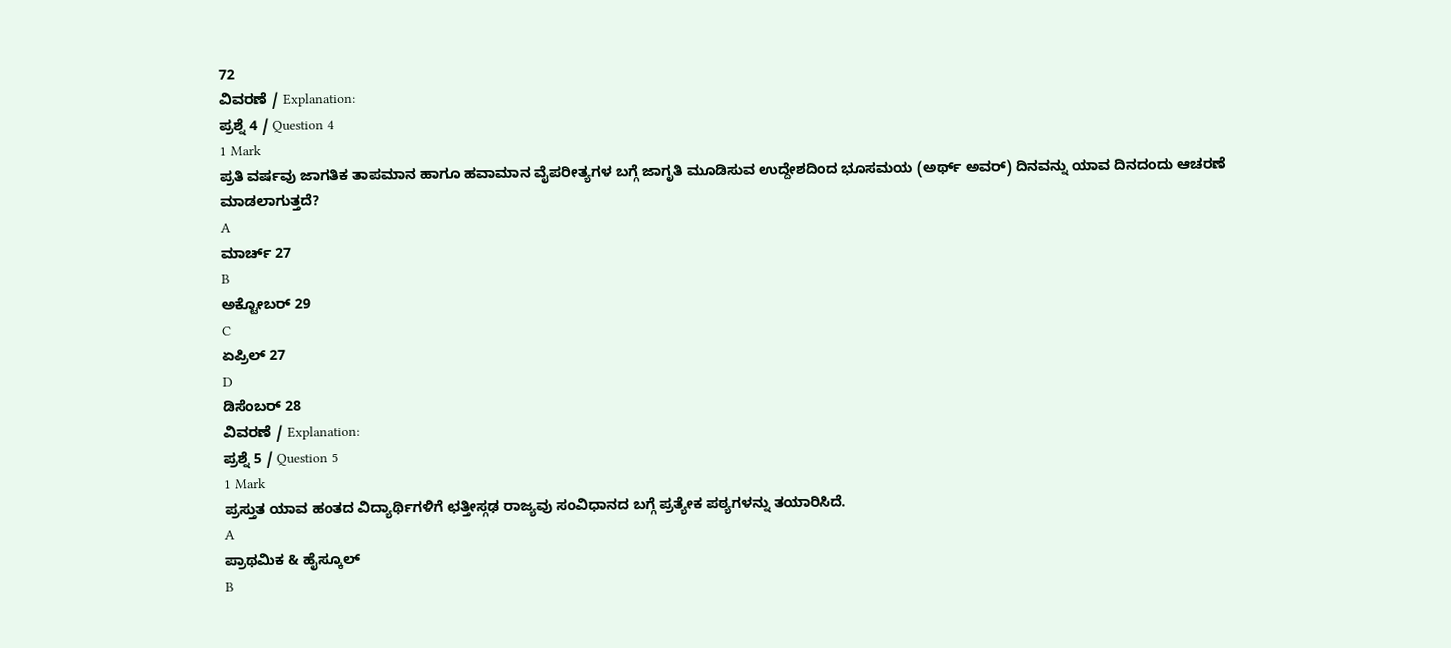72
ವಿವರಣೆ / Explanation:
ಪ್ರಶ್ನೆ 4 / Question 4
1 Mark
ಪ್ರತಿ ವರ್ಷವು ಜಾಗತಿಕ ತಾಪಮಾನ ಹಾಗೂ ಹವಾಮಾನ ವೈಪರೀತ್ಯಗಳ ಬಗ್ಗೆ ಜಾಗೃತಿ ಮೂಡಿಸುವ ಉದ್ದೇಶದಿಂದ ಭೂಸಮಯ (ಅರ್ಥ್ ಅವರ್) ದಿನವನ್ನು ಯಾವ ದಿನದಂದು ಆಚರಣೆ ಮಾಡಲಾಗುತ್ತದೆ?
A
ಮಾರ್ಚ್ 27
B
ಅಕ್ಟೋಬರ್ 29
C
ಏಪ್ರಿಲ್ 27
D
ಡಿಸೆಂಬರ್ 28
ವಿವರಣೆ / Explanation:
ಪ್ರಶ್ನೆ 5 / Question 5
1 Mark
ಪ್ರಸ್ತುತ ಯಾವ ಹಂತದ ವಿದ್ಯಾರ್ಥಿಗಳಿಗೆ ಛತ್ತೀಸ್ಗಢ ರಾಜ್ಯವು ಸಂವಿಧಾನದ ಬಗ್ಗೆ ಪ್ರತ್ಯೇಕ ಪಠ್ಯಗಳನ್ನು ತಯಾರಿಸಿದೆ.
A
ಪ್ರಾಥಮಿಕ & ಹೈಸ್ಕೂಲ್
B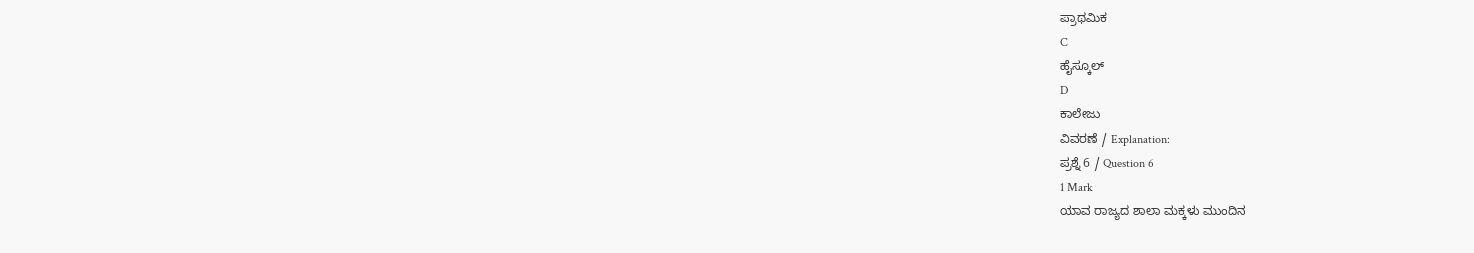ಪ್ರಾಥಮಿಕ
C
ಹೈಸ್ಕೂಲ್
D
ಕಾಲೇಜು
ವಿವರಣೆ / Explanation:
ಪ್ರಶ್ನೆ 6 / Question 6
1 Mark
ಯಾವ ರಾಜ್ಯದ ಶಾಲಾ ಮಕ್ಕಳು ಮುಂದಿನ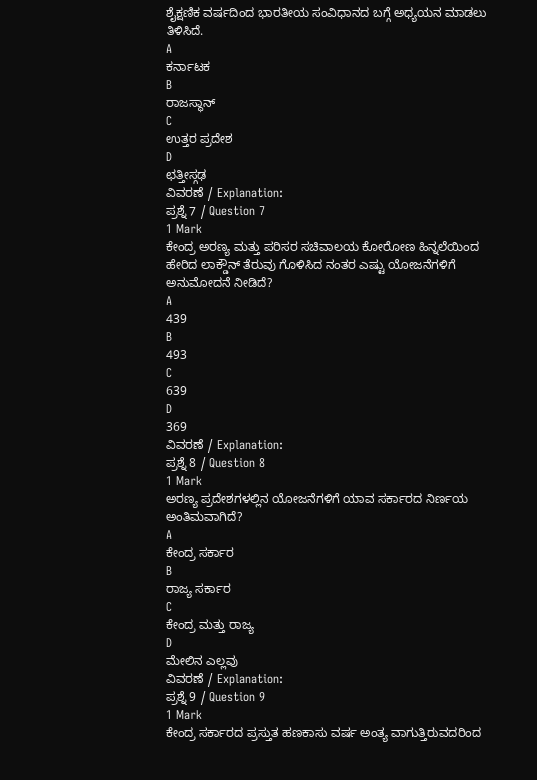ಶೈಕ್ಷಣಿಕ ವರ್ಷದಿಂದ ಭಾರತೀಯ ಸಂವಿಧಾನದ ಬಗ್ಗೆ ಅಧ್ಯಯನ ಮಾಡಲು ತಿಳಿಸಿದೆ.
A
ಕರ್ನಾಟಕ
B
ರಾಜಸ್ಥಾನ್
C
ಉತ್ತರ ಪ್ರದೇಶ
D
ಛತ್ತೀಸ್ಗಢ
ವಿವರಣೆ / Explanation:
ಪ್ರಶ್ನೆ 7 / Question 7
1 Mark
ಕೇಂದ್ರ ಅರಣ್ಯ ಮತ್ತು ಪರಿಸರ ಸಚಿವಾಲಯ ಕೋರೋಣ ಹಿನ್ನಲೆಯಿಂದ ಹೇರಿದ ಲಾಕ್ಡೌನ್ ತೆರುವು ಗೊಳಿಸಿದ ನಂತರ ಎಷ್ಟು ಯೋಜನೆಗಳಿಗೆ ಅನುಮೋದನೆ ನೀಡಿದೆ?
A
439
B
493
C
639
D
369
ವಿವರಣೆ / Explanation:
ಪ್ರಶ್ನೆ 8 / Question 8
1 Mark
ಅರಣ್ಯ ಪ್ರದೇಶಗಳಲ್ಲಿನ ಯೋಜನೆಗಳಿಗೆ ಯಾವ ಸರ್ಕಾರದ ನಿರ್ಣಯ ಅಂತಿಮವಾಗಿದೆ?
A
ಕೇಂದ್ರ ಸರ್ಕಾರ
B
ರಾಜ್ಯ ಸರ್ಕಾರ
C
ಕೇಂದ್ರ ಮತ್ತು ರಾಜ್ಯ
D
ಮೇಲಿನ ಎಲ್ಲವು
ವಿವರಣೆ / Explanation:
ಪ್ರಶ್ನೆ 9 / Question 9
1 Mark
ಕೇಂದ್ರ ಸರ್ಕಾರದ ಪ್ರಸ್ತುತ ಹಣಕಾಸು ವರ್ಷ ಅಂತ್ಯ ವಾಗುತ್ತಿರುವದರಿಂದ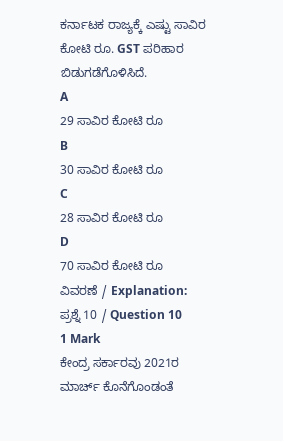ಕರ್ನಾಟಕ ರಾಜ್ಯಕ್ಕೆ ಎಷ್ಟು ಸಾವಿರ ಕೋಟಿ ರೂ. GST ಪರಿಹಾರ ಬಿಡುಗಡೆಗೊಳಿಸಿದೆ.
A
29 ಸಾವಿರ ಕೋಟಿ ರೂ
B
30 ಸಾವಿರ ಕೋಟಿ ರೂ
C
28 ಸಾವಿರ ಕೋಟಿ ರೂ
D
70 ಸಾವಿರ ಕೋಟಿ ರೂ
ವಿವರಣೆ / Explanation:
ಪ್ರಶ್ನೆ 10 / Question 10
1 Mark
ಕೇಂದ್ರ ಸರ್ಕಾರವು 2021ರ ಮಾರ್ಚ್ ಕೊನೆಗೊಂಡಂತೆ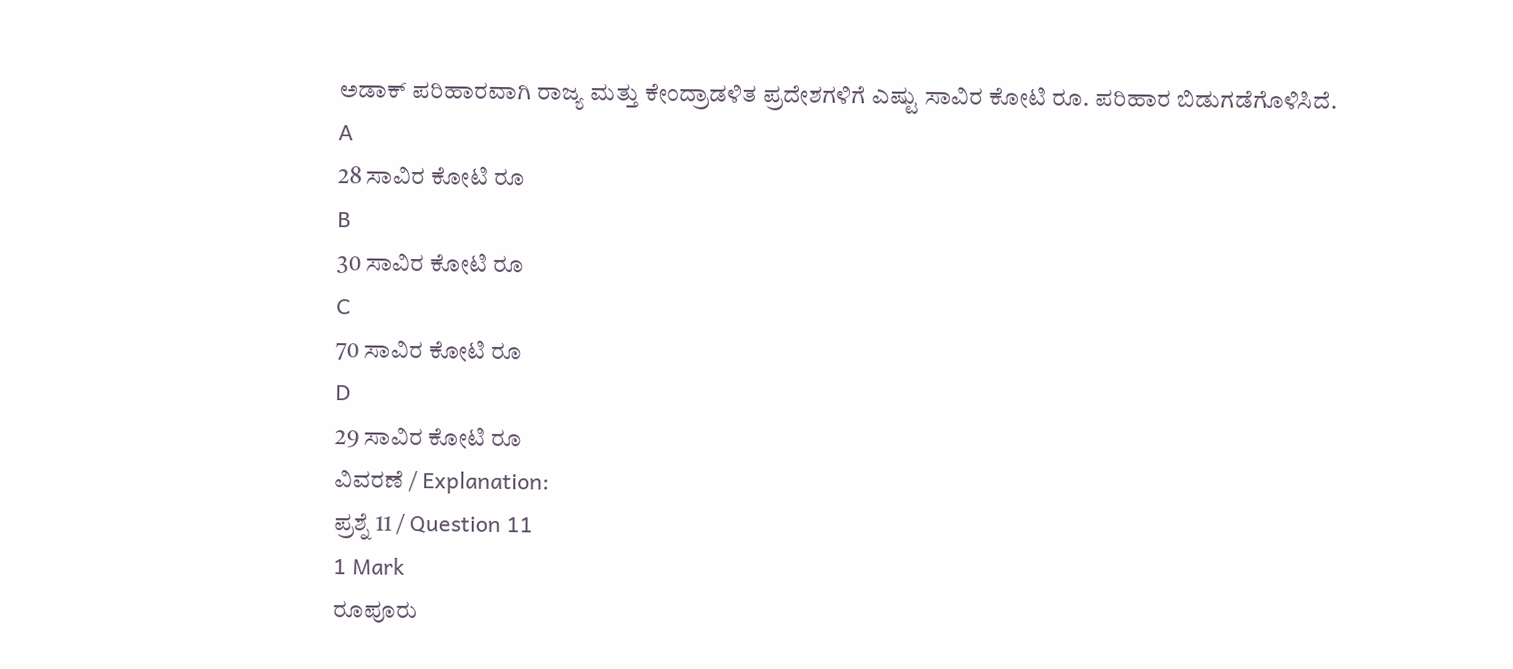ಅಡಾಕ್ ಪರಿಹಾರವಾಗಿ ರಾಜ್ಯ ಮತ್ತು ಕೇಂದ್ರಾಡಳಿತ ಪ್ರದೇಶಗಳಿಗೆ ಎಷ್ಟು ಸಾವಿರ ಕೋಟಿ ರೂ. ಪರಿಹಾರ ಬಿಡುಗಡೆಗೊಳಿಸಿದೆ.
A
28 ಸಾವಿರ ಕೋಟಿ ರೂ
B
30 ಸಾವಿರ ಕೋಟಿ ರೂ
C
70 ಸಾವಿರ ಕೋಟಿ ರೂ
D
29 ಸಾವಿರ ಕೋಟಿ ರೂ
ವಿವರಣೆ / Explanation:
ಪ್ರಶ್ನೆ 11 / Question 11
1 Mark
ರೂಪೂರು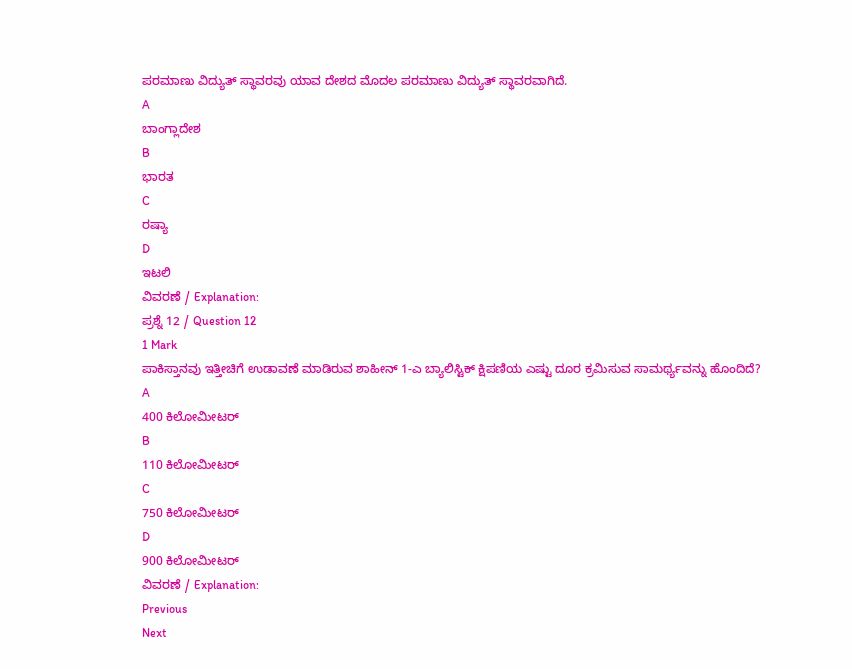ಪರಮಾಣು ವಿದ್ಯುತ್ ಸ್ಥಾವರವು ಯಾವ ದೇಶದ ಮೊದಲ ಪರಮಾಣು ವಿದ್ಯುತ್ ಸ್ಥಾವರವಾಗಿದೆ.
A
ಬಾಂಗ್ಲಾದೇಶ
B
ಭಾರತ
C
ರಷ್ಯಾ
D
ಇಟಲಿ
ವಿವರಣೆ / Explanation:
ಪ್ರಶ್ನೆ 12 / Question 12
1 Mark
ಪಾಕಿಸ್ತಾನವು ಇತ್ತೀಚಿಗೆ ಉಡಾವಣೆ ಮಾಡಿರುವ ಶಾಹೀನ್ 1-ಎ ಬ್ಯಾಲಿಸ್ಟಿಕ್ ಕ್ಷಿಪಣಿಯ ಎಷ್ಟು ದೂರ ಕ್ರಮಿಸುವ ಸಾಮರ್ಥ್ಯವನ್ನು ಹೊಂದಿದೆ?
A
400 ಕಿಲೋಮೀಟರ್
B
110 ಕಿಲೋಮೀಟರ್
C
750 ಕಿಲೋಮೀಟರ್
D
900 ಕಿಲೋಮೀಟರ್
ವಿವರಣೆ / Explanation:
Previous
Next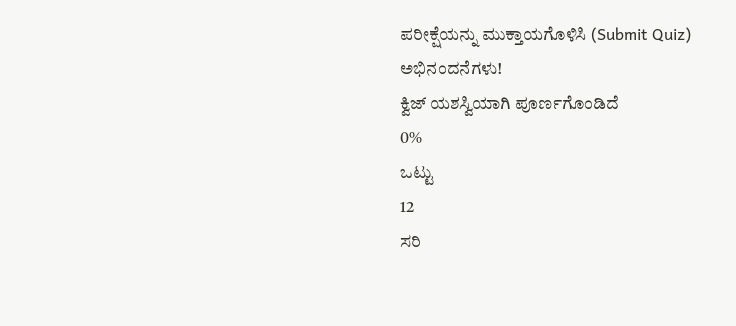ಪರೀಕ್ಷೆಯನ್ನು ಮುಕ್ತಾಯಗೊಳಿಸಿ (Submit Quiz)
ಅಭಿನಂದನೆಗಳು!
ಕ್ವಿಜ್ ಯಶಸ್ವಿಯಾಗಿ ಪೂರ್ಣಗೊಂಡಿದೆ
0%
ಒಟ್ಟು
12
ಸರಿ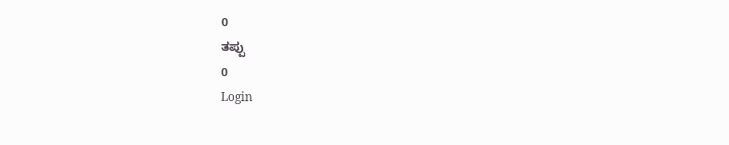0
ತಪ್ಪು
0
Login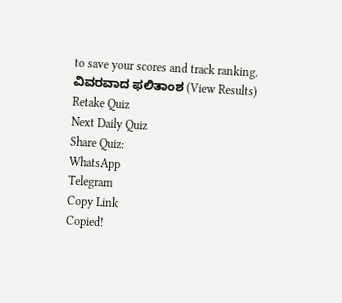to save your scores and track ranking.
ವಿವರವಾದ ಫಲಿತಾಂಶ (View Results)
Retake Quiz
Next Daily Quiz
Share Quiz:
WhatsApp
Telegram
Copy Link
Copied!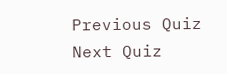Previous Quiz
Next Quiz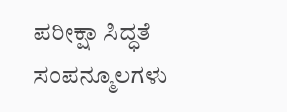ಪರೀಕ್ಷಾ ಸಿದ್ಧತೆ ಸಂಪನ್ಮೂಲಗಳು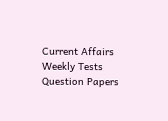Current Affairs
Weekly Tests
Question Papers